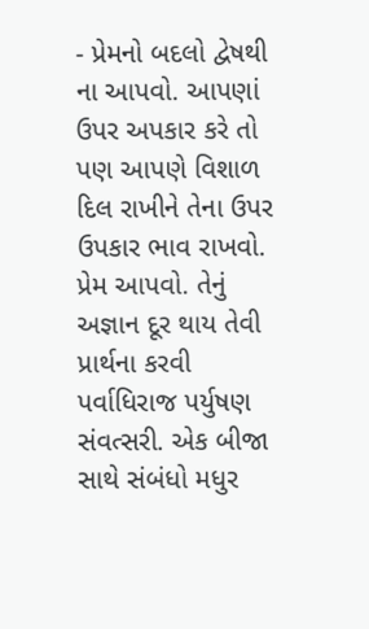- પ્રેમનો બદલો દ્વેષથી ના આપવો. આપણાં ઉપર અપકાર કરે તો પણ આપણે વિશાળ દિલ રાખીને તેના ઉપર ઉપકાર ભાવ રાખવો. પ્રેમ આપવો. તેનું અજ્ઞાન દૂર થાય તેવી પ્રાર્થના કરવી
પર્વાધિરાજ પર્યુષણ સંવત્સરી. એક બીજા સાથે સંબંધો મધુર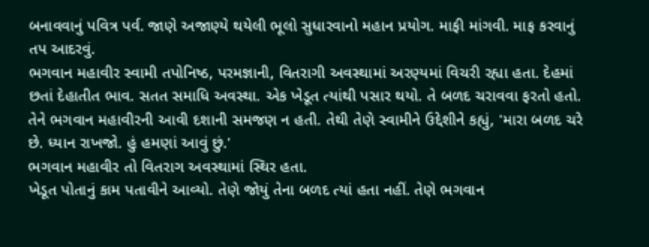બનાવવાનું પવિત્ર પર્વ. જાણે અજાણ્યે થયેલી ભૂલો સુધારવાનો મહાન પ્રયોગ. માફી માંગવી. માફ કરવાનું તપ આદરવું.
ભગવાન મહાવીર સ્વામી તપોનિષ્ઠ, પરમજ્ઞાની, વિતરાગી અવસ્થામાં અરણ્યમાં વિચરી રહ્યા હતા. દેહમાં છતાં દેહાતીત ભાવ. સતત સમાધિ અવસ્થા. એક ખેડૂત ત્યાંથી પસાર થયો. તે બળદ ચરાવવા ફરતો હતો. તેને ભગવાન મહાવીરની આવી દશાની સમજણ ન હતી. તેથી તેણે સ્વામીને ઉદ્દેશીને કહ્યું, 'મારા બળદ ચરે છે. ધ્યાન રાખજો. હું હમણાં આવું છું.'
ભગવાન મહાવીર તો વિતરાગ અવસ્થામાં સ્થિર હતા.
ખેડૂત પોતાનું કામ પતાવીને આવ્યો. તેણે જોયું તેના બળદ ત્યાં હતા નહીં. તેણે ભગવાન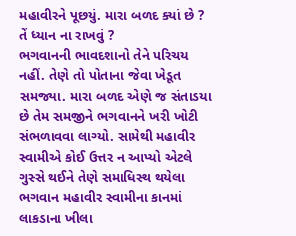મહાવીરને પૂછયું. મારા બળદ ક્યાં છે ? તેં ધ્યાન ના રાખવું ?
ભગવાનની ભાવદશાનો તેને પરિચય નહીં. તેણે તો પોતાના જેવા ખેડૂત સમજ્યા. મારા બળદ એણે જ સંતાડયા છે તેમ સમજીને ભગવાનને ખરી ખોટી સંભળાવવા લાગ્યો. સામેથી મહાવીર સ્વામીએ કોઈ ઉત્તર ન આપ્યો એટલે ગુસ્સે થઈને તેણે સમાધિસ્થ થયેલા ભગવાન મહાવીર સ્વામીના કાનમાં લાકડાના ખીલા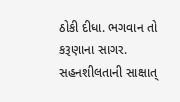ઠોકી દીધા. ભગવાન તો કરૂણાના સાગર. સહનશીલતાની સાક્ષાત્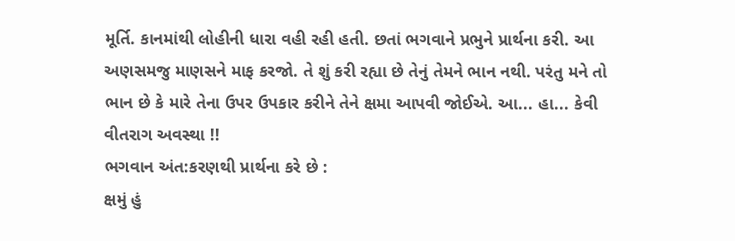મૂર્તિ. કાનમાંથી લોહીની ધારા વહી રહી હતી. છતાં ભગવાને પ્રભુને પ્રાર્થના કરી. આ અણસમજુ માણસને માફ કરજો. તે શું કરી રહ્યા છે તેનું તેમને ભાન નથી. પરંતુ મને તો ભાન છે કે મારે તેના ઉપર ઉપકાર કરીને તેને ક્ષમા આપવી જોઈએ. આ... હા... કેવી વીતરાગ અવસ્થા !!
ભગવાન અંત:કરણથી પ્રાર્થના કરે છે :
ક્ષમું હું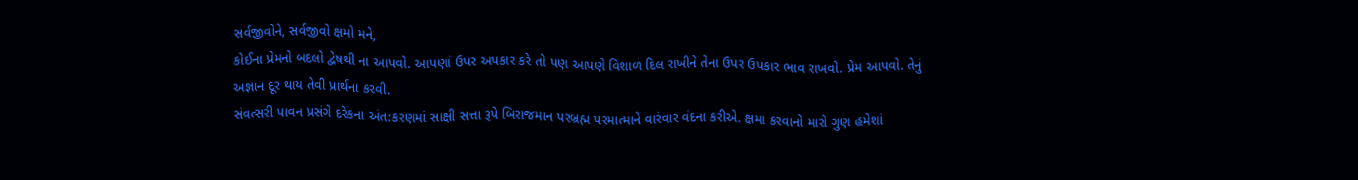સર્વજીવોને, સર્વજીવો ક્ષમો મને,
કોઈના પ્રેમનો બદલો દ્વેષથી ના આપવો. આપણાં ઉપર અપકાર કરે તો પણ આપણે વિશાળ દિલ રાખીને તેના ઉપર ઉપકાર ભાવ રાખવો. પ્રેમ આપવો. તેનું અજ્ઞાન દૂર થાય તેવી પ્રાર્થના કરવી.
સંવત્સરી પાવન પ્રસંગે દરેકના અંત:કરણમાં સાક્ષી સત્તા રૂપે બિરાજમાન પરબ્રહ્મ પરમાત્માને વારંવાર વંદના કરીએ. ક્ષમા કરવાનો મારો ગુણ હમેશાં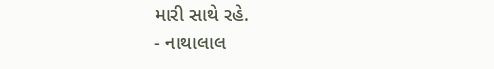મારી સાથે રહે.
- નાથાલાલ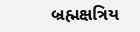બ્રહ્મક્ષત્રિય